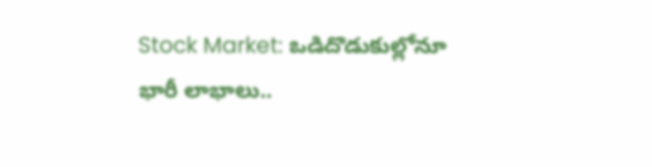Stock Market: ఒడిదొడుకుల్లోనూ భారీ లాభాలు..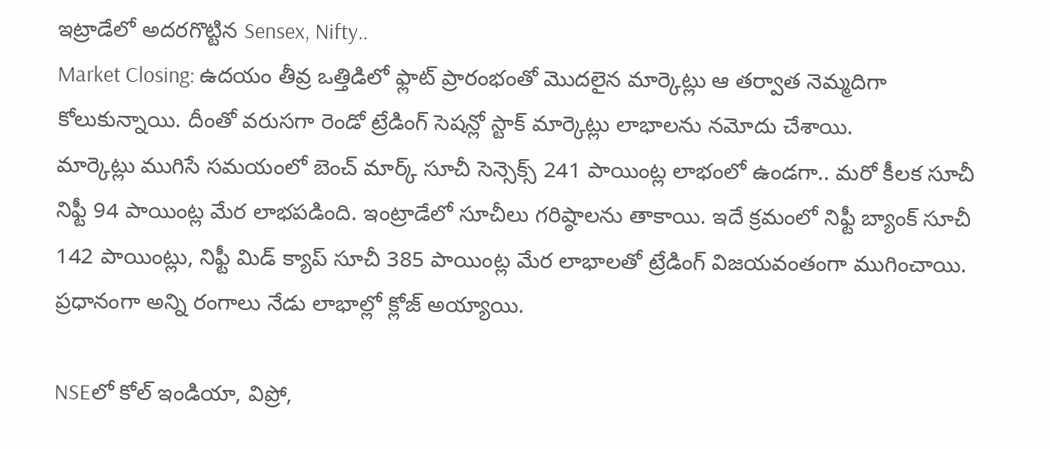ఇట్రాడేలో అదరగొట్టిన Sensex, Nifty..
Market Closing: ఉదయం తీవ్ర ఒత్తిడిలో ఫ్లాట్ ప్రారంభంతో మెుదలైన మార్కెట్లు ఆ తర్వాత నెమ్మదిగా కోలుకున్నాయి. దీంతో వరుసగా రెండో ట్రేడింగ్ సెషన్లో స్టాక్ మార్కెట్లు లాభాలను నమోదు చేశాయి.
మార్కెట్లు ముగిసే సమయంలో బెంచ్ మార్క్ సూచీ సెన్సెక్స్ 241 పాయింట్ల లాభంలో ఉండగా.. మరో కీలక సూచీ నిఫ్టీ 94 పాయింట్ల మేర లాభపడింది. ఇంట్రాడేలో సూచీలు గరిష్ఠాలను తాకాయి. ఇదే క్రమంలో నిఫ్టీ బ్యాంక్ సూచీ 142 పాయింట్లు, నిఫ్టీ మిడ్ క్యాప్ సూచీ 385 పాయింట్ల మేర లాభాలతో ట్రేడింగ్ విజయవంతంగా ముగించాయి. ప్రధానంగా అన్ని రంగాలు నేడు లాభాల్లో క్లోజ్ అయ్యాయి.

NSEలో కోల్ ఇండియా, విప్రో,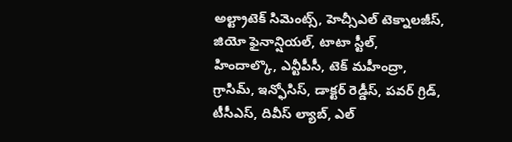అల్ట్రాటెక్ సిమెంట్స్, హెచ్సీఎల్ టెక్నాలజీస్, జియో ఫైనాన్షియల్, టాటా స్టీల్, హిందాల్కొ, ఎన్టీపీసీ, టెక్ మహీంద్రా, గ్రాసిమ్, ఇన్ఫోసిస్, డాక్టర్ రెడ్డీస్, పవర్ గ్రిడ్, టీసీఎస్, దివీస్ ల్యాబ్, ఎల్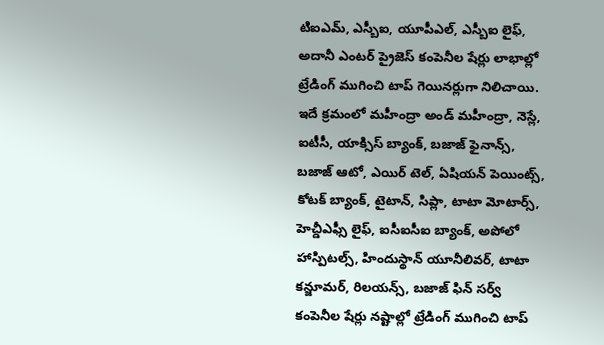టిఐఎమ్, ఎస్బీఐ, యూపీఎల్, ఎస్బీఐ లైఫ్, అదానీ ఎంటర్ ప్రైజెస్ కంపెనీల షేర్లు లాభాల్లో ట్రేడింగ్ ముగించి టాప్ గెయినర్లుగా నిలిచాయి.
ఇదే క్రమంలో మహీంద్రా అండ్ మహీంద్రా, నెస్లే, ఐటీసీ, యాక్సిస్ బ్యాంక్, బజాజ్ ఫైనాన్స్, బజాజ్ ఆటో, ఎయిర్ టెల్, ఏషియన్ పెయింట్స్, కోటక్ బ్యాంక్, టైటాన్, సిప్లా, టాటా మోటార్స్, హెచ్డీఎఫ్సీ లైఫ్, ఐసీఐసీఐ బ్యాంక్, అపోలో హాస్పిటల్స్, హిందుస్థాన్ యూనీలివర్, టాటా కన్జూమర్, రిలయన్స్, బజాజ్ ఫిన్ సర్వ్ కంపెనీల షేర్లు నష్టాల్లో ట్రేడింగ్ ముగించి టాప్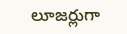లూజర్లుగా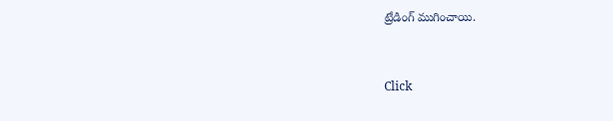ట్రేడింగ్ ముగించాయి.


Click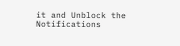it and Unblock the Notifications